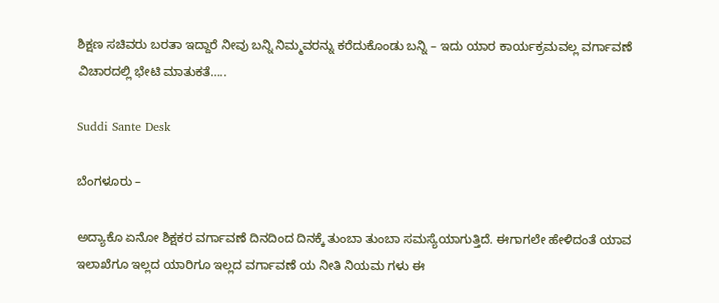ಶಿಕ್ಷಣ ಸಚಿವರು ಬರತಾ ಇದ್ದಾರೆ ನೀವು ಬನ್ನಿ ನಿಮ್ಮವರನ್ನು ಕರೆದುಕೊಂಡು ಬನ್ನಿ – ಇದು ಯಾರ ಕಾರ್ಯಕ್ರಮವಲ್ಲ ವರ್ಗಾವಣೆ ವಿಚಾರದಲ್ಲಿ ಭೇಟಿ ಮಾತುಕತೆ…..

Suddi Sante Desk

ಬೆಂಗಳೂರು –

ಅದ್ಯಾಕೊ ಏನೋ ಶಿಕ್ಷಕರ ವರ್ಗಾವಣೆ ದಿನದಿಂದ ದಿನಕ್ಕೆ ತುಂಬಾ ತುಂಬಾ ಸಮಸ್ಯೆಯಾಗುತ್ತಿದೆ. ಈಗಾಗಲೇ ಹೇಳಿದಂತೆ ಯಾವ ಇಲಾಖೆಗೂ ಇಲ್ಲದ ಯಾರಿಗೂ ಇಲ್ಲದ ವರ್ಗಾವಣೆ ಯ ನೀತಿ ನಿಯಮ ಗಳು ಈ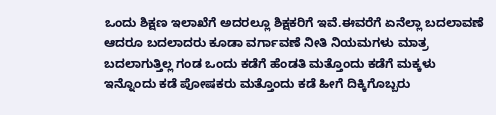ಒಂದು ಶಿಕ್ಷಣ ಇಲಾಖೆಗೆ ಅದರಲ್ಲೂ ಶಿಕ್ಷಕರಿಗೆ ಇವೆ.ಈವರೆಗೆ ಏನೆಲ್ಲಾ ಬದಲಾವಣೆ ಆದರೂ ಬದಲಾದರು ಕೂಡಾ ವರ್ಗಾವಣೆ ನೀತಿ ನಿಯಮಗಳು ಮಾತ್ರ ಬದಲಾಗುತ್ತಿಲ್ಲ ಗಂಡ ಒಂದು ಕಡೆಗೆ ಹೆಂಡತಿ ಮತ್ತೊಂದು ಕಡೆಗೆ ಮಕ್ಕಳು ಇನ್ನೊಂದು ಕಡೆ ಪೋಷಕರು ಮತ್ತೊಂದು ಕಡೆ ಹೀಗೆ ದಿಕ್ಕಿಗೊಬ್ಬರು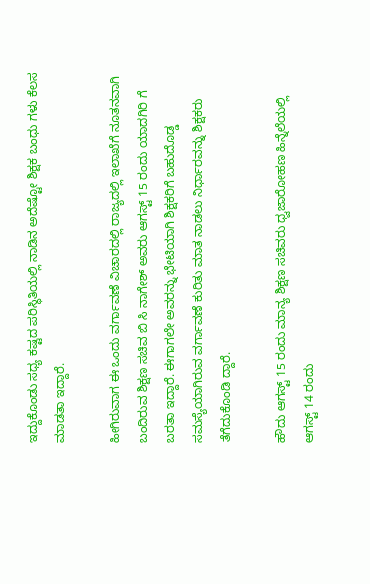ಇದ್ದುಕೊಂಡು ಸಧ್ಯ ಕಷ್ಟದ ಪರಿಸ್ಥಿತಿಯಲ್ಲಿ ನಾಡಿನ ಅದೆಷ್ಟೋ ಶಿಕ್ಷಕ ಬಂಧು ಗಳು ಕೆಲಸ ಮಾಡತಾ ಇದ್ದಾರೆ.

ಹೀಗಿರುವಾಗ ಈ ಒಂದು ವರ್ಗಾವಣೆ ವಿಚಾರದಲ್ಲಿ ರಾಜ್ಯದಲ್ಲಿ ಇಲಾಖೆಗೆ ನೂತನವಾಗಿ ಬಂದಿರುವ ಶಿಕ್ಷಣ ಸಚಿವ ಬಿ ಸಿ ನಾಗೇಶ್ ಅವರು ಆಗಸ್ಟ್ 15 ರಂದು ಯಾದಗಿರಿ ಗೆ ಬರತಾ ಇದ್ದಾರೆ. ಈಗಾಗಲೇ ಅವರನ್ನು ಭೇಟಿಯಾಗಿ ಶಿಕ್ಷಕರಿಗೆ ಬಹುದೊಡ್ಡ ಸಮಸ್ಯೆಯಾಗಿರುವ ವರ್ಗಾವಣೆ ಕುರಿತು ಮಾತ ನಾಡಲು ನಿರ್ಧಾರವನ್ನು ಶಿಕ್ಷಕರು ತೆಗೆದುಕೊಂಡಿ ದ್ದಾರೆ.

ಹೌದು ಆಗಸ್ಟ್ 15 ರಂದು ಮಾನ್ಯ ಶಿಕ್ಷಣ ಸಚಿವರು ಧ್ವಜಾರೋಹಣ ಹಿನ್ನೆಲೆಯಲ್ಲಿ ಆಗಸ್ಟ್ 14 ರಂದು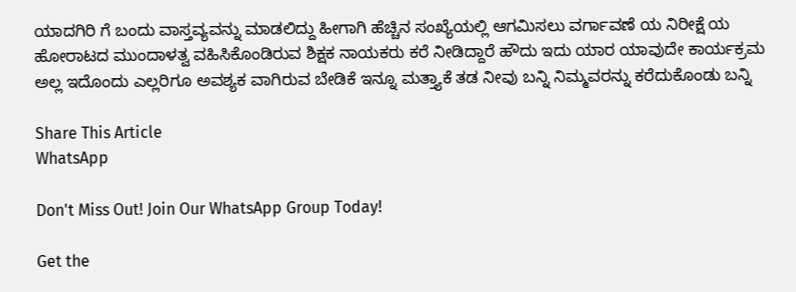ಯಾದಗಿರಿ ಗೆ ಬಂದು ವಾಸ್ತವ್ಯವನ್ನು ಮಾಡಲಿದ್ದು ಹೀಗಾಗಿ ಹೆಚ್ಚಿನ ಸಂಖ್ಯೆಯಲ್ಲಿ ಆಗಮಿಸಲು ವರ್ಗಾವಣೆ ಯ ನಿರೀಕ್ಷೆ ಯ ಹೋರಾಟದ ಮುಂದಾಳತ್ವ ವಹಿಸಿಕೊಂಡಿರುವ ಶಿಕ್ಷಕ ನಾಯಕರು ಕರೆ ನೀಡಿದ್ದಾರೆ ಹೌದು ಇದು ಯಾರ ಯಾವುದೇ ಕಾರ್ಯಕ್ರಮ ಅಲ್ಲ ಇದೊಂದು ಎಲ್ಲರಿಗೂ ಅವಶ್ಯಕ ವಾಗಿರುವ ಬೇಡಿಕೆ ಇನ್ನೂ ಮತ್ತ್ಯಾಕೆ ತಡ ನೀವು ಬನ್ನಿ ನಿಮ್ಮವರನ್ನು ಕರೆದುಕೊಂಡು ಬನ್ನಿ

Share This Article
WhatsApp

Don't Miss Out! Join Our WhatsApp Group Today!

Get the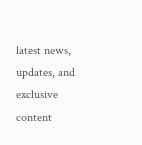latest news, updates, and exclusive content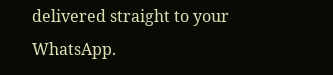delivered straight to your WhatsApp.